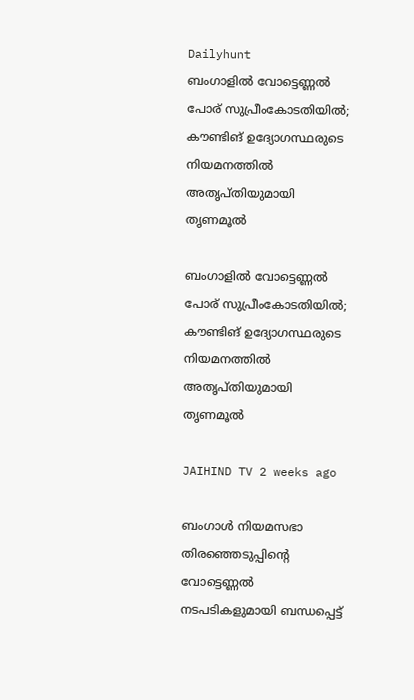Dailyhunt
ബംഗാളില്‍ വോട്ടെണ്ണല്‍ പോര് സുപ്രീംകോടതിയില്‍; കൗണ്ടിങ് ഉദ്യോഗസ്ഥരുടെ നിയമനത്തില്‍ അതൃപ്തിയുമായി തൃണമൂല്‍

ബംഗാളില്‍ വോട്ടെണ്ണല്‍ പോര് സുപ്രീംകോടതിയില്‍; കൗണ്ടിങ് ഉദ്യോഗസ്ഥരുടെ നിയമനത്തില്‍ അതൃപ്തിയുമായി തൃണമൂല്‍

JAIHIND TV 2 weeks ago

ബംഗാള്‍ നിയമസഭാ തിരഞ്ഞെടുപ്പിന്റെ വോട്ടെണ്ണല്‍ നടപടികളുമായി ബന്ധപ്പെട്ട്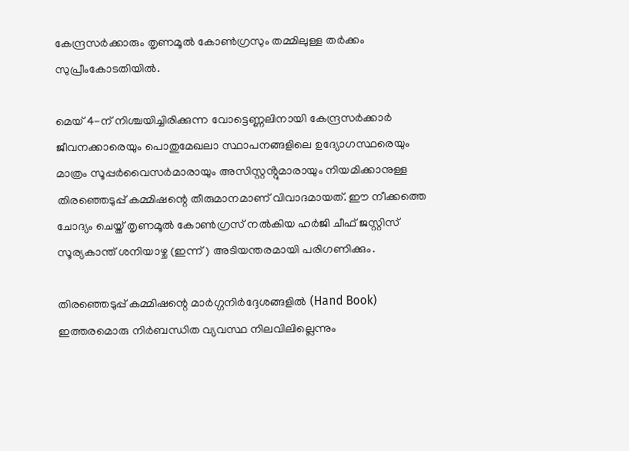കേന്ദ്രസർക്കാരും തൃണമൂല്‍ കോണ്‍ഗ്രസും തമ്മിലുള്ള തർക്കം സുപ്രീംകോടതിയില്‍.

മെയ് 4-ന് നിശ്ചയിച്ചിരിക്കുന്ന വോട്ടെണ്ണലിനായി കേന്ദ്രസർക്കാർ ജീവനക്കാരെയും പൊതുമേഖലാ സ്ഥാപനങ്ങളിലെ ഉദ്യോഗസ്ഥരെയും മാത്രം സൂപ്പർവൈസർമാരായും അസിസ്റ്റൻ്റുമാരായും നിയമിക്കാനുള്ള തിരഞ്ഞെടുപ്പ് കമ്മിഷന്റെ തീരുമാനമാണ് വിവാദമായത്. ഈ നീക്കത്തെ ചോദ്യം ചെയ്ത് തൃണമൂല്‍ കോണ്‍ഗ്രസ് നല്‍കിയ ഹർജി ചീഫ് ജസ്റ്റിസ് സൂര്യകാന്ത് ശനിയാഴ്ച (ഇന്ന്) അടിയന്തരമായി പരിഗണിക്കും.

തിരഞ്ഞെടുപ്പ് കമ്മിഷന്റെ മാർഗ്ഗനിർദ്ദേശങ്ങളില്‍ (Hand Book) ഇത്തരമൊരു നിർബന്ധിത വ്യവസ്ഥ നിലവിലില്ലെന്നും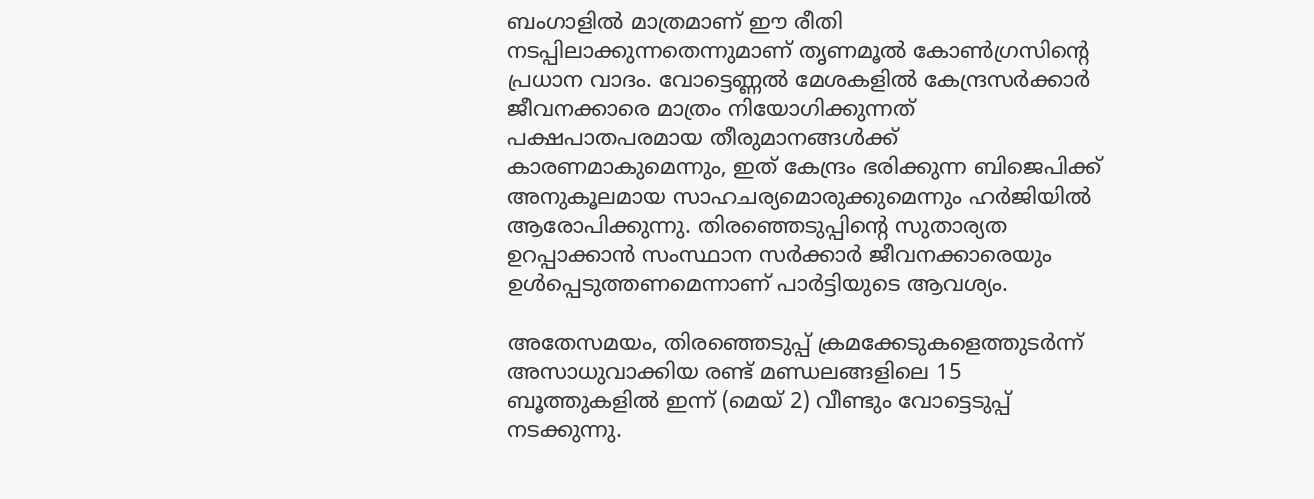ബംഗാളില്‍ മാത്രമാണ് ഈ രീതി നടപ്പിലാക്കുന്നതെന്നുമാണ് തൃണമൂല്‍ കോണ്‍ഗ്രസിന്റെ പ്രധാന വാദം. വോട്ടെണ്ണല്‍ മേശകളില്‍ കേന്ദ്രസർക്കാർ ജീവനക്കാരെ മാത്രം നിയോഗിക്കുന്നത് പക്ഷപാതപരമായ തീരുമാനങ്ങള്‍ക്ക് കാരണമാകുമെന്നും, ഇത് കേന്ദ്രം ഭരിക്കുന്ന ബിജെപിക്ക് അനുകൂലമായ സാഹചര്യമൊരുക്കുമെന്നും ഹർജിയില്‍ ആരോപിക്കുന്നു. തിരഞ്ഞെടുപ്പിന്റെ സുതാര്യത ഉറപ്പാക്കാൻ സംസ്ഥാന സർക്കാർ ജീവനക്കാരെയും ഉള്‍പ്പെടുത്തണമെന്നാണ് പാർട്ടിയുടെ ആവശ്യം.

അതേസമയം, തിരഞ്ഞെടുപ്പ് ക്രമക്കേടുകളെത്തുടർന്ന് അസാധുവാക്കിയ രണ്ട് മണ്ഡലങ്ങളിലെ 15 ബൂത്തുകളില്‍ ഇന്ന് (മെയ് 2) വീണ്ടും വോട്ടെടുപ്പ് നടക്കുന്നു.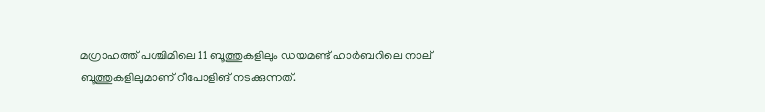മഗ്രാഹത്ത് പശ്ചിമിലെ 11 ബൂത്തുകളിലും ഡയമണ്ട് ഹാർബറിലെ നാല് ബൂത്തുകളിലുമാണ് റീപോളിങ് നടക്കുന്നത്.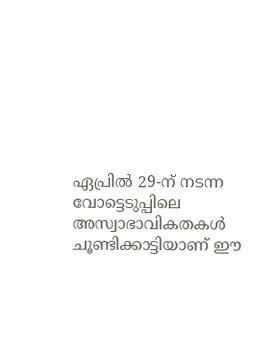ഏപ്രില്‍ 29-ന് നടന്ന വോട്ടെടുപ്പിലെ അസ്വാഭാവികതകള്‍ ചൂണ്ടിക്കാട്ടിയാണ് ഈ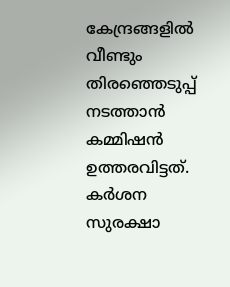കേന്ദ്രങ്ങളില്‍ വീണ്ടും തിരഞ്ഞെടുപ്പ് നടത്താൻ കമ്മിഷൻ ഉത്തരവിട്ടത്. കർശന സുരക്ഷാ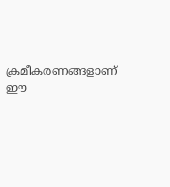ക്രമീകരണങ്ങളാണ് ഈ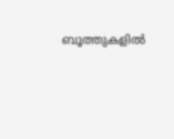ബൂത്തുകളില്‍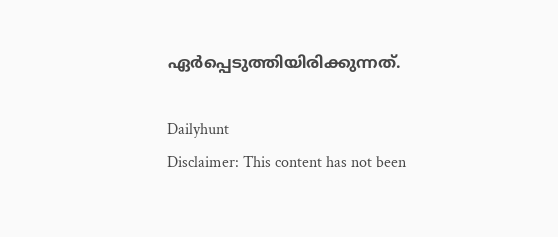ഏർപ്പെടുത്തിയിരിക്കുന്നത്.

Dailyhunt
Disclaimer: This content has not been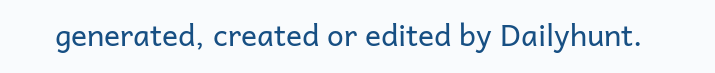generated, created or edited by Dailyhunt.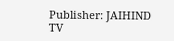Publisher: JAIHIND TV